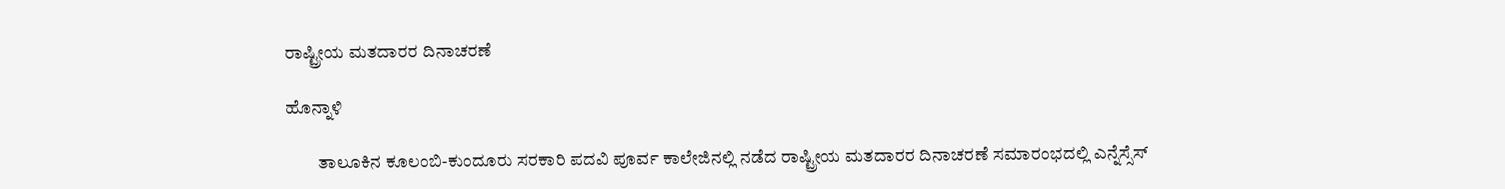ರಾಷ್ಟ್ರೀಯ ಮತದಾರರ ದಿನಾಚರಣೆ

ಹೊನ್ನಾಳಿ

         ತಾಲೂಕಿನ ಕೂಲಂಬಿ-ಕುಂದೂರು ಸರಕಾರಿ ಪದವಿ ಪೂರ್ವ ಕಾಲೇಜಿನಲ್ಲಿ ನಡೆದ ರಾಷ್ಟ್ರೀಯ ಮತದಾರರ ದಿನಾಚರಣೆ ಸಮಾರಂಭದಲ್ಲಿ ಎನ್ನೆಸ್ಸೆಸ್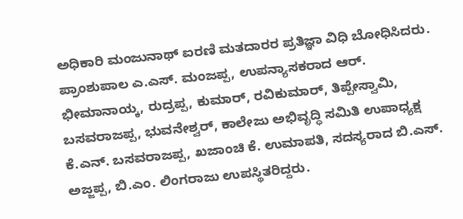ಅಧಿಕಾರಿ ಮಂಜುನಾಥ್ ಐರಣಿ ಮತದಾರರ ಪ್ರತಿಜ್ಞಾ ವಿಧಿ ಬೋಧಿಸಿದರು. ಪ್ರಾಂಶುಪಾಲ ಎ.ಎಸ್. ಮಂಜಪ್ಪ, ಉಪನ್ಯಾಸಕರಾದ ಆರ್. ಭೀಮಾನಾಯ್ಕ, ರುದ್ರಪ್ಪ, ಕುಮಾರ್, ರವಿಕುಮಾರ್, ತಿಪ್ಪೇಸ್ವಾಮಿ, ಬಸವರಾಜಪ್ಪ, ಭುವನೇಶ್ವರ್, ಕಾಲೇಜು ಅಭಿವೃದ್ಧಿ ಸಮಿತಿ ಉಪಾಧ್ಯಕ್ಷ ಕೆ.ಎನ್. ಬಸವರಾಜಪ್ಪ, ಖಜಾಂಚಿ ಕೆ. ಉಮಾಪತಿ, ಸದಸ್ಯರಾದ ಬಿ.ಎಸ್. ಅಜ್ಜಪ್ಪ, ಬಿ.ಎಂ. ಲಿಂಗರಾಜು ಉಪಸ್ಥಿತರಿದ್ದರು.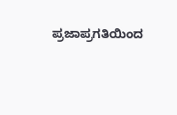ಪ್ರಜಾಪ್ರಗತಿಯಿಂದ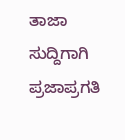ತಾಜಾ ಸುದ್ದಿಗಾಗಿ ಪ್ರಜಾಪ್ರಗತಿ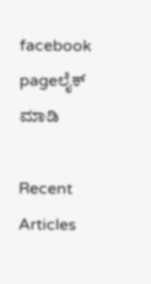facebook pageಲೈಕ್ ಮಾಡಿ

Recent Articles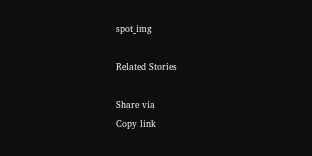spot_img

Related Stories

Share via
Copy link